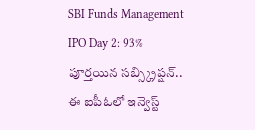SBI Funds Management IPO Day 2: 93% పూర్తయిన సబ్స్క్రిప్షన్.. ఈ ఐపీఓలో ఇన్వెస్ట్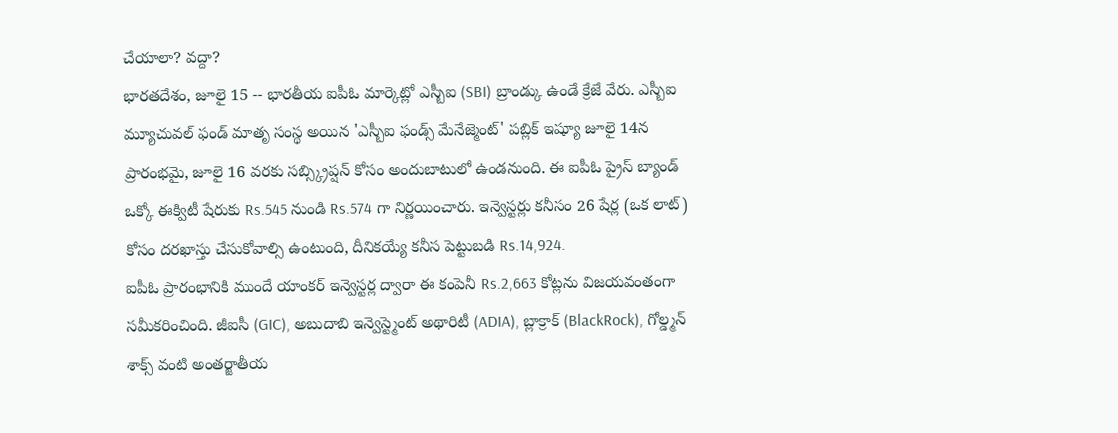చేయాలా? వద్దా?
భారతదేశం, జూలై 15 -- భారతీయ ఐపీఓ మార్కెట్లో ఎస్బీఐ (SBI) బ్రాండ్కు ఉండే క్రేజే వేరు. ఎస్బీఐ మ్యూచువల్ ఫండ్ మాతృ సంస్థ అయిన 'ఎస్బీఐ ఫండ్స్ మేనేజ్మెంట్' పబ్లిక్ ఇష్యూ జూలై 14న ప్రారంభమై, జూలై 16 వరకు సబ్స్క్రిప్షన్ కోసం అందుబాటులో ఉండనుంది. ఈ ఐపీఓ ప్రైస్ బ్యాండ్ ఒక్కో ఈక్విటీ షేరుకు Rs.545 నుండి Rs.574 గా నిర్ణయించారు. ఇన్వెస్టర్లు కనీసం 26 షేర్ల (ఒక లాట్) కోసం దరఖాస్తు చేసుకోవాల్సి ఉంటుంది, దీనికయ్యే కనీస పెట్టుబడి Rs.14,924.
ఐపీఓ ప్రారంభానికి ముందే యాంకర్ ఇన్వెస్టర్ల ద్వారా ఈ కంపెనీ Rs.2,663 కోట్లను విజయవంతంగా సమీకరించింది. జీఐసీ (GIC), అబుదాబి ఇన్వెస్ట్మెంట్ అథారిటీ (ADIA), బ్లాక్రాక్ (BlackRock), గోల్డ్మన్ శాక్స్ వంటి అంతర్జాతీయ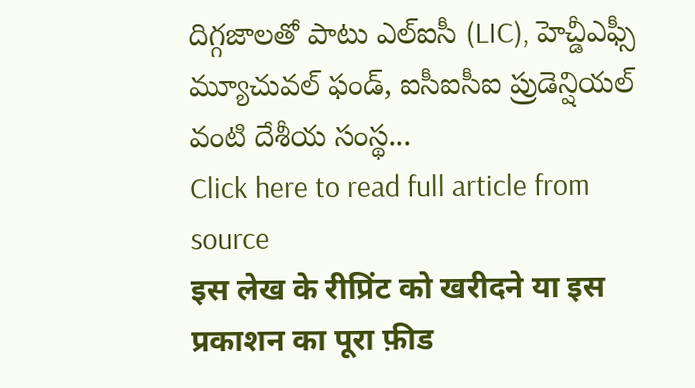దిగ్గజాలతో పాటు ఎల్ఐసీ (LIC), హెచ్డీఎఫ్సీ మ్యూచువల్ ఫండ్, ఐసీఐసీఐ ప్రుడెన్షియల్ వంటి దేశీయ సంస్థ...
Click here to read full article from source
इस लेख के रीप्रिंट को खरीदने या इस प्रकाशन का पूरा फ़ीड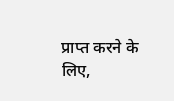प्राप्त करने के लिए,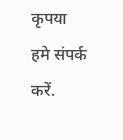कृपया
हमे संपर्क करें.